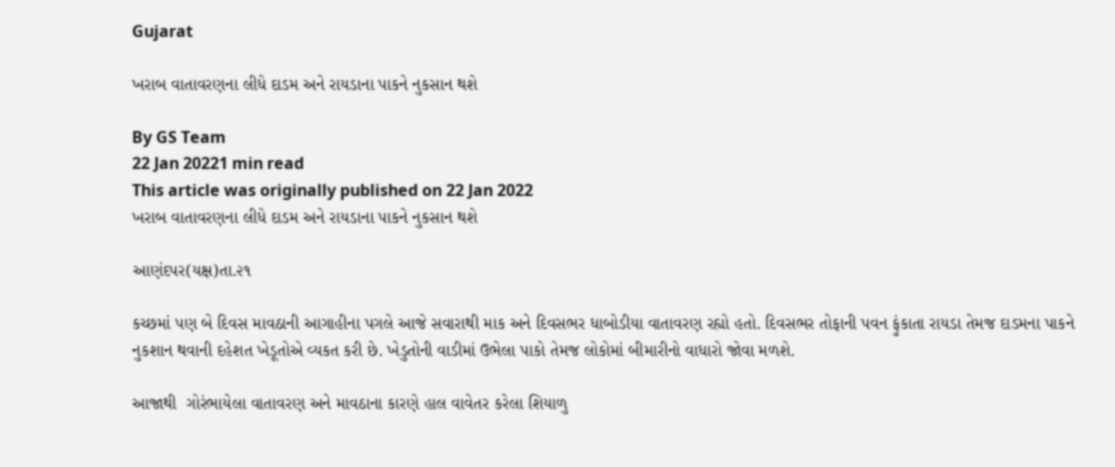Gujarat

ખરાબ વાતાવરણના લીધે દાડમ અને રાયડાના પાકને નુકસાન થશે

By GS Team
22 Jan 20221 min read
This article was originally published on 22 Jan 2022
ખરાબ વાતાવરણના લીધે દાડમ અને રાયડાના પાકને નુકસાન થશે

આણંદપર(યક્ષ)તા.૨૧

કચ્છમાં પણ બે દિવસ માવઠાની આગાહીના પગલે આજે સવારાથી માક અને દિવસભર ધાબોડીયા વાતાવરણ રહ્યો હતો. દિવસભર તોફાની પવન ફુંકાતા રાયડા તેમજ દાડમના પાકને નુકશાન થવાની દહેશત ખેડૂતોએ વ્યકત કરી છે. ખેડુતોની વાડીમાં ઉભેલા પાકો તેમજ લોકોમાં બીમારીનો વાધારો જોવા મળશે.

આજાથી  ગોરંભાયેલા વાતાવરણ અને માવઠાના કારણે હાલ વાવેતર કરેલા શિયાળુ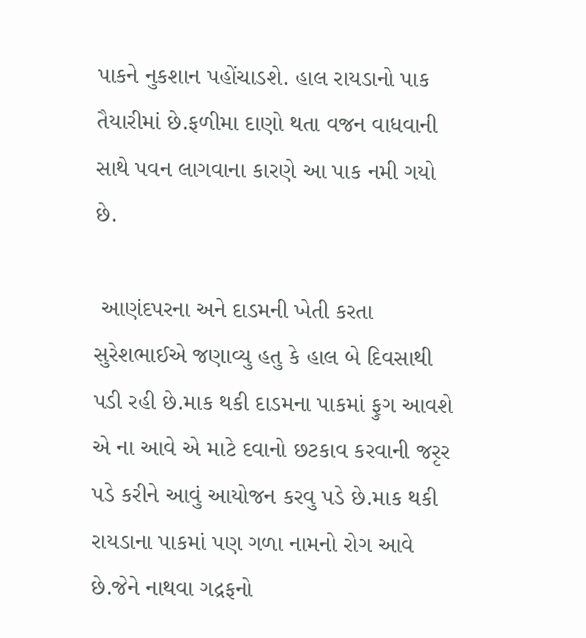પાકને નુકશાન પહોંચાડશે. હાલ રાયડાનો પાક તૈયારીમાં છે.ફળીમા દાણો થતા વજન વાધવાની સાથે પવન લાગવાના કારણે આ પાક નમી ગયો છે.

 આણંદપરના અને દાડમની ખેતી કરતા સુરેશભાઈએ જણાવ્યુ હતુ કે હાલ બે દિવસાથી પડી રહી છે.માક થકી દાડમના પાકમાં ફુગ આવશે એ ના આવે એ માટે દવાનો છટકાવ કરવાની જરૃર પડે કરીને આવું આયોજન કરવુ પડે છે.માક થકી રાયડાના પાકમાં પણ ગળા નામનો રોગ આવે છે.જેને નાથવા ગદ્રફનો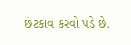છંટકાવ કરવો પડે છે.